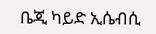ቤጂ ካይድ ኢሴብሲ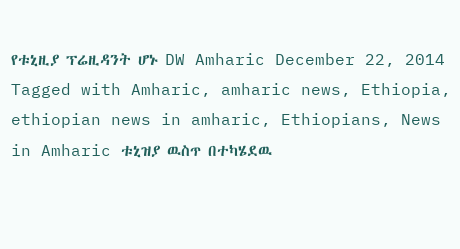የቱኒዚያ ፕሬዚዳንት ሆኑ DW Amharic December 22, 2014 Tagged with Amharic, amharic news, Ethiopia, ethiopian news in amharic, Ethiopians, News in Amharic ቱኒዝያ ዉስጥ በተካሄደዉ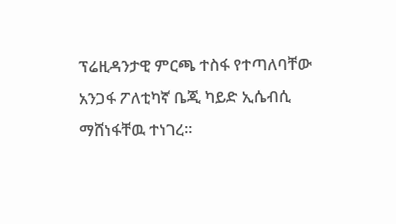ፕሬዚዳንታዊ ምርጫ ተስፋ የተጣለባቸው አንጋፋ ፖለቲካኛ ቤጂ ካይድ ኢሴብሲ ማሸነፋቸዉ ተነገረ።